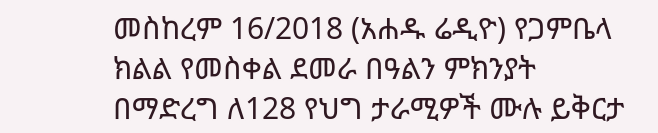መስከረም 16/2018 (አሐዱ ሬዲዮ) የጋምቤላ ክልል የመስቀል ደመራ በዓልን ምክንያት በማድረግ ለ128 የህግ ታራሚዎች ሙሉ ይቅርታ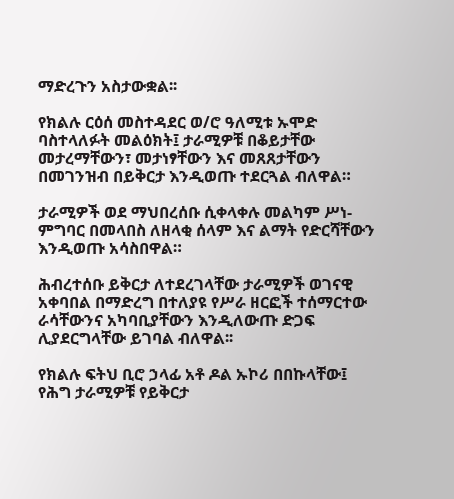ማድረጉን አስታውቋል፡፡

የክልሉ ርዕሰ መስተዳደር ወ/ሮ ዓለሚቱ ኡሞድ ባስተላለፉት መልዕክት፤ ታራሚዎቹ በቆይታቸው መታረማቸውን፣ መታነፃቸውን እና መጸጸታቸውን በመገንዝብ በይቅርታ እንዲወጡ ተደርጓል ብለዋል።

ታራሚዎች ወደ ማህበረሰቡ ሲቀላቀሉ መልካም ሥነ-ምግባር በመላበስ ለዘላቂ ሰላም እና ልማት የድርሻቸውን እንዲወጡ አሳስበዋል።

ሕብረተሰቡ ይቅርታ ለተደረገላቸው ታራሚዎች ወገናዊ አቀባበል በማድረግ በተለያዩ የሥራ ዘርፎች ተሰማርተው ራሳቸውንና አካባቢያቸውን እንዲለውጡ ድጋፍ ሊያደርግላቸው ይገባል ብለዋል፡፡

የክልሉ ፍትህ ቢሮ ኃላፊ አቶ ዶል ኡኮሪ በበኩላቸው፤ የሕግ ታራሚዎቹ የይቅርታ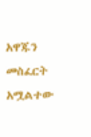አዋጁን መስፈርት አሟልተው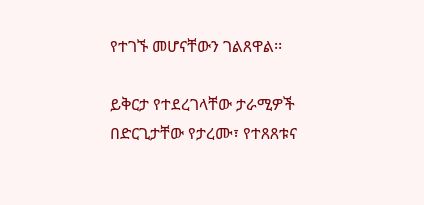የተገኙ መሆናቸውን ገልጸዋል፡፡

ይቅርታ የተደረገላቸው ታራሚዎች በድርጊታቸው የታረሙ፣ የተጸጸቱና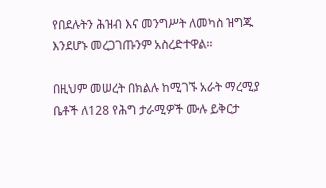የበደሉትን ሕዝብ እና መንግሥት ለመካስ ዝግጁ እንደሆኑ መረጋገጡንም አስረድተዋል፡፡

በዚህም መሠረት በክልሉ ከሚገኙ አራት ማረሚያ ቤቶች ለ128 የሕግ ታራሚዎች ሙሉ ይቅርታ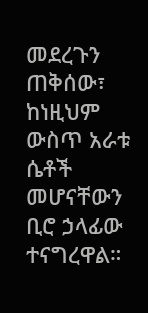መደረጉን ጠቅሰው፣ ከነዚህም ውስጥ አራቱ ሴቶች መሆናቸውን ቢሮ ኃላፊው ተናግረዋል።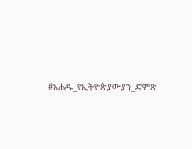#አሐዱ_የኢትዮጵያውያን_ድምጽ